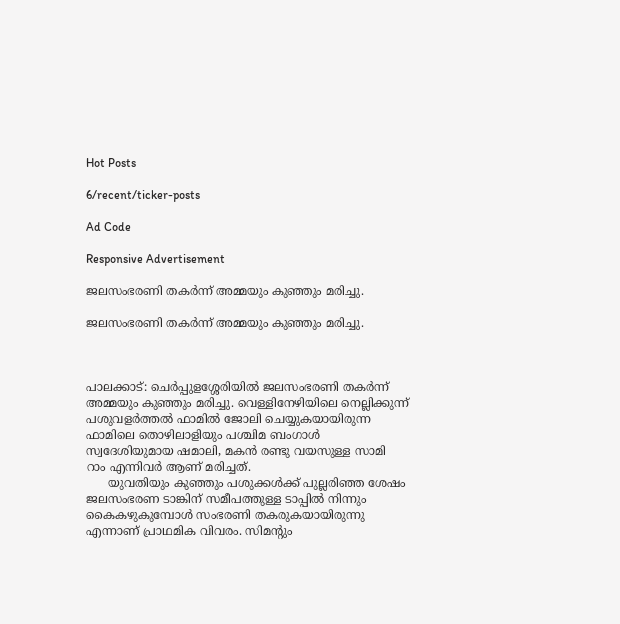Hot Posts

6/recent/ticker-posts

Ad Code

Responsive Advertisement

ജലസംഭരണി തകര്‍ന്ന് അമ്മയും കുഞ്ഞും മരിച്ചു.

ജലസംഭരണി തകര്‍ന്ന് അമ്മയും കുഞ്ഞും മരിച്ചു.



പാലക്കാട്: ചെര്‍പ്പുളശ്ശേരിയില്‍ ജലസംഭരണി തകര്‍ന്ന് അമ്മയും കുഞ്ഞും മരിച്ചു. വെള്ളിനേഴിയിലെ നെല്ലിക്കുന്ന് പശുവളർത്തൽ ഫാമിൽ ജോലി ചെയ്യുകയായിരുന്ന ഫാമിലെ തൊഴിലാളിയും പശ്ചിമ ബംഗാൾ സ്വദേശിയുമായ ഷമാലി, മകൻ രണ്ടു വയസുള്ള സാമി റാം എന്നിവർ ആണ് മരിച്ചത്.
      യുവതിയും കുഞ്ഞും പശുക്കൾക്ക് പുല്ലരിഞ്ഞ ശേഷം ജലസംഭരണ ടാങ്കിന് സമീപത്തുള്ള ടാപ്പിൽ നിന്നും കൈകഴുകുമ്പോൾ സംഭരണി തകരുകയായിരുന്നു എന്നാണ് പ്രാഥമിക വിവരം. സിമന്റും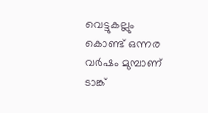വെട്ടുകല്ലും കൊണ്ട് ഒന്നര വർഷം മുമ്പാണ് ടാങ്ക്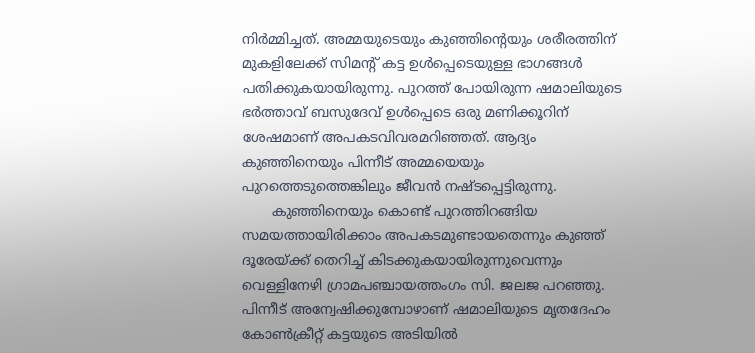നിർമ്മിച്ചത്. അമ്മയുടെയും കുഞ്ഞിന്റെയും ശരീരത്തിന് മുകളിലേക്ക് സിമന്റ് കട്ട ഉൾപ്പെടെയുള്ള ഭാഗങ്ങൾ പതിക്കുകയായിരുന്നു. പുറത്ത് പോയിരുന്ന ഷമാലിയുടെ ഭർത്താവ് ബസുദേവ് ഉൾപ്പെടെ ഒരു മണിക്കൂറിന് ശേഷമാണ് അപകടവിവരമറിഞ്ഞത്. ആദ്യം കുഞ്ഞിനെയും പിന്നീട് അമ്മയെയും പുറത്തെടുത്തെങ്കിലും ജീവൻ നഷ്ടപ്പെട്ടിരുന്നു.
       കുഞ്ഞിനെയും കൊണ്ട് പുറത്തിറങ്ങിയ സമയത്തായിരിക്കാം അപകടമുണ്ടായതെന്നും കുഞ്ഞ് ദൂരേയ്ക്ക് തെറിച്ച് കിടക്കുകയായിരുന്നുവെന്നും വെള്ളിനേഴി ഗ്രാമപഞ്ചായത്തംഗം സി. ജലജ പറഞ്ഞു. പിന്നീട് അന്വേഷിക്കുമ്പോഴാണ് ഷമാലിയുടെ മൃതദേഹം കോണ്‍ക്രീറ്റ് കട്ടയുടെ അടിയില്‍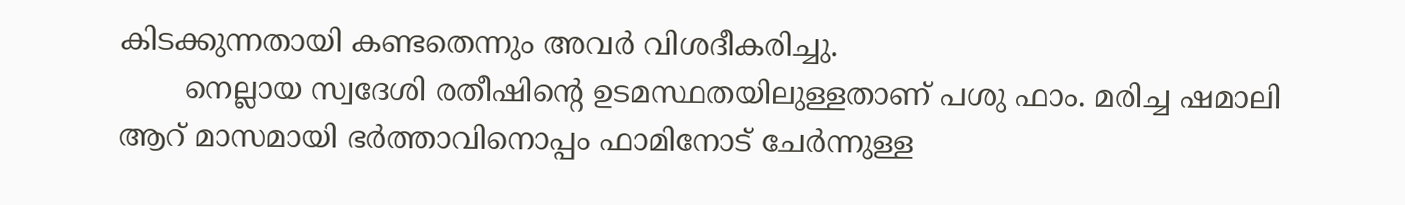കിടക്കുന്നതായി കണ്ടതെന്നും അവർ വിശദീകരിച്ചു.
       നെല്ലായ സ്വദേശി രതീഷിന്റെ ഉടമസ്ഥതയിലുള്ളതാണ് പശു ഫാം. മരിച്ച ഷമാലി ആറ് മാസമായി ഭർത്താവിനൊപ്പം ഫാമിനോട് ചേർന്നുള്ള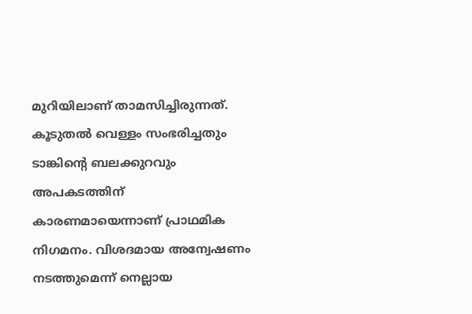മുറിയിലാണ് താമസിച്ചിരുന്നത്. കൂടുതല്‍ വെള്ളം സംഭരിച്ചതും ടാങ്കിന്റെ ബലക്കുറവും അപകടത്തിന് കാരണമായെന്നാണ് പ്രാഥമിക നിഗമനം. വിശദമായ അന്വേഷണം നടത്തുമെന്ന് നെല്ലായ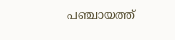പഞ്ചായത്ത്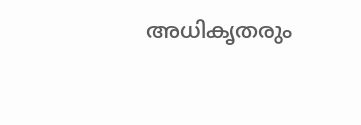അധികൃതരും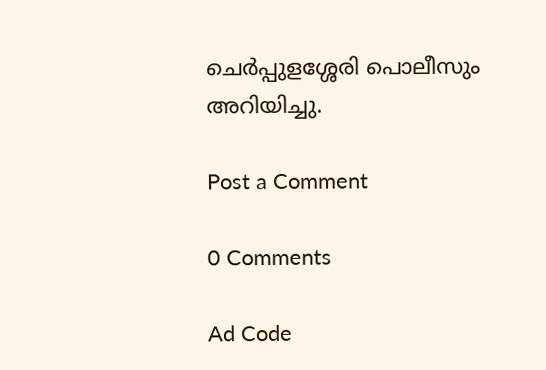ചെർപ്പുളശ്ശേരി പൊലീസും അറിയിച്ചു.

Post a Comment

0 Comments

Ad Code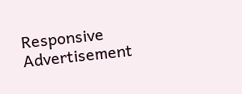Responsive Advertisement